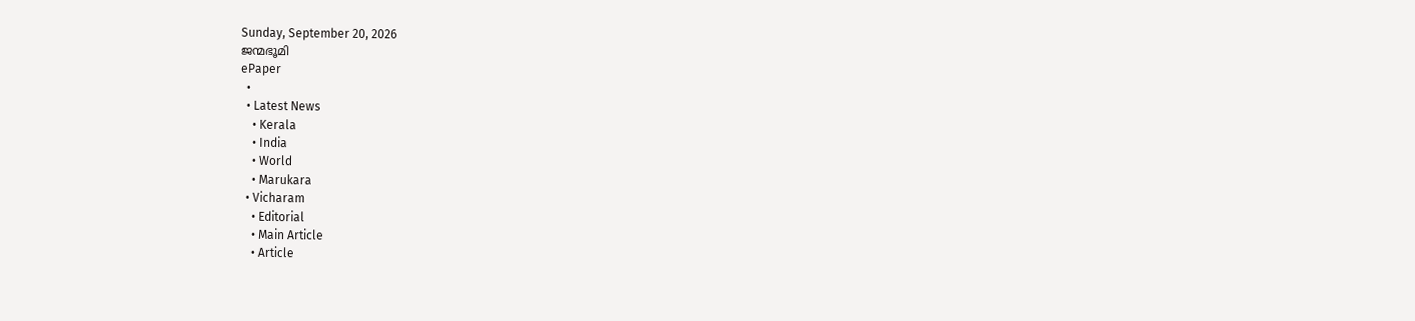Sunday, September 20, 2026
ജന്മഭൂമി
ePaper
  •
  • Latest News
    • Kerala
    • India
    • World
    • Marukara
  • Vicharam
    • Editorial
    • Main Article
    • Article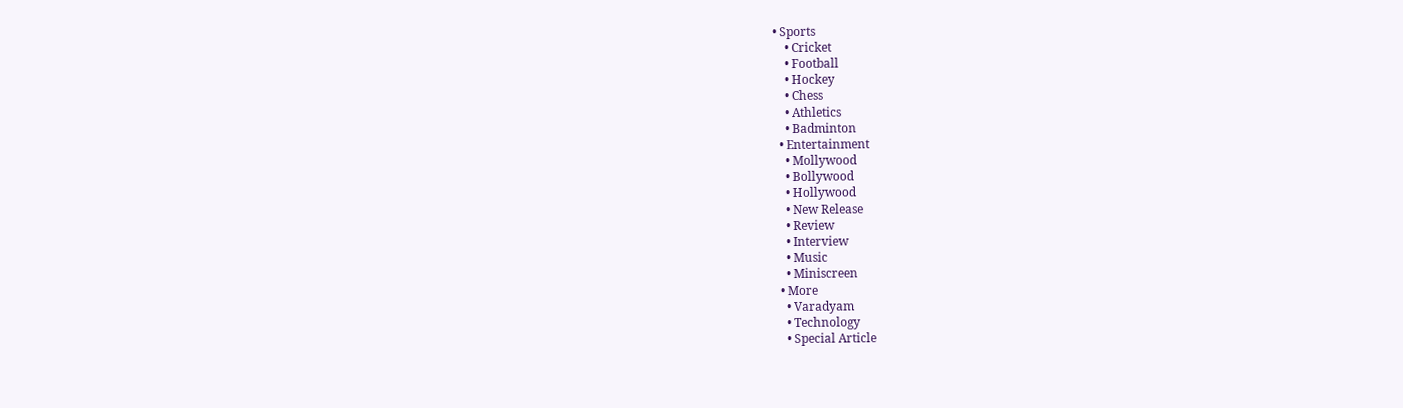• Sports
    • Cricket
    • Football
    • Hockey
    • Chess
    • Athletics
    • Badminton
  • Entertainment
    • Mollywood
    • Bollywood
    • Hollywood
    • New Release
    • Review
    • Interview
    • Music
    • Miniscreen
  • More
    • Varadyam
    • Technology
    • Special Article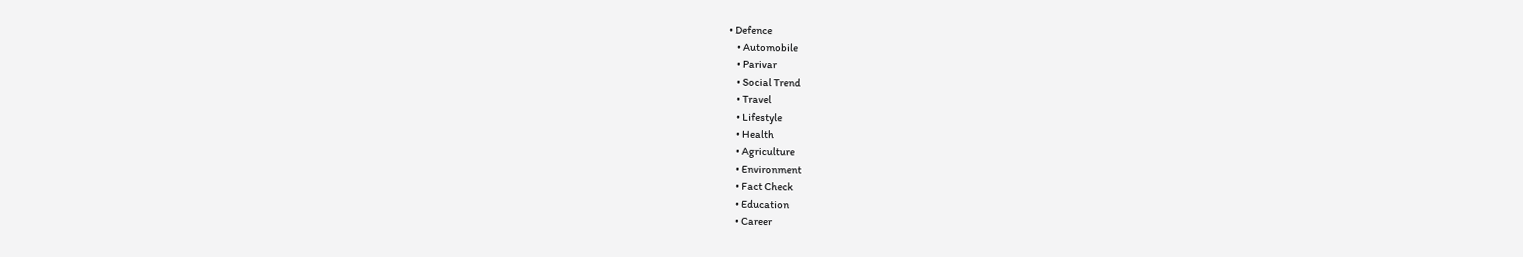• Defence
    • Automobile
    • Parivar
    • Social Trend
    • Travel
    • Lifestyle
    • Health
    • Agriculture
    • Environment
    • Fact Check
    • Education
    • Career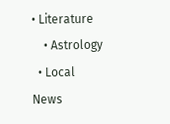• Literature
    • Astrology
  • Local News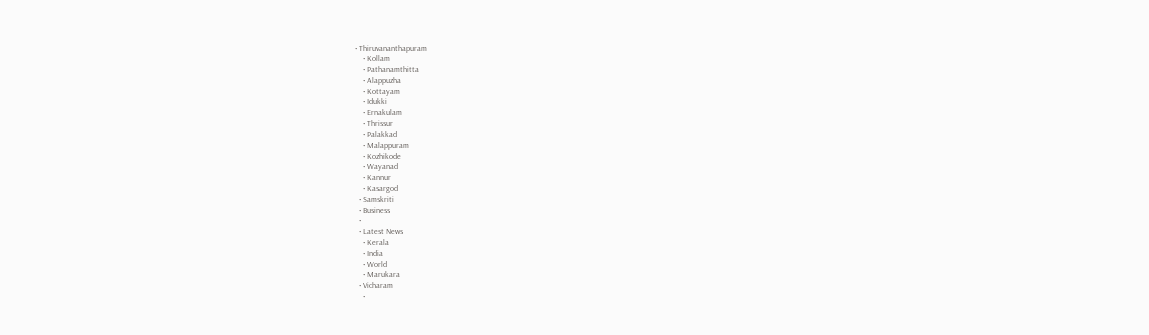• Thiruvananthapuram
    • Kollam
    • Pathanamthitta
    • Alappuzha
    • Kottayam
    • Idukki
    • Ernakulam
    • Thrissur
    • Palakkad
    • Malappuram
    • Kozhikode
    • Wayanad
    • Kannur
    • Kasargod
  • Samskriti
  • Business
  •
  • Latest News
    • Kerala
    • India
    • World
    • Marukara
  • Vicharam
    •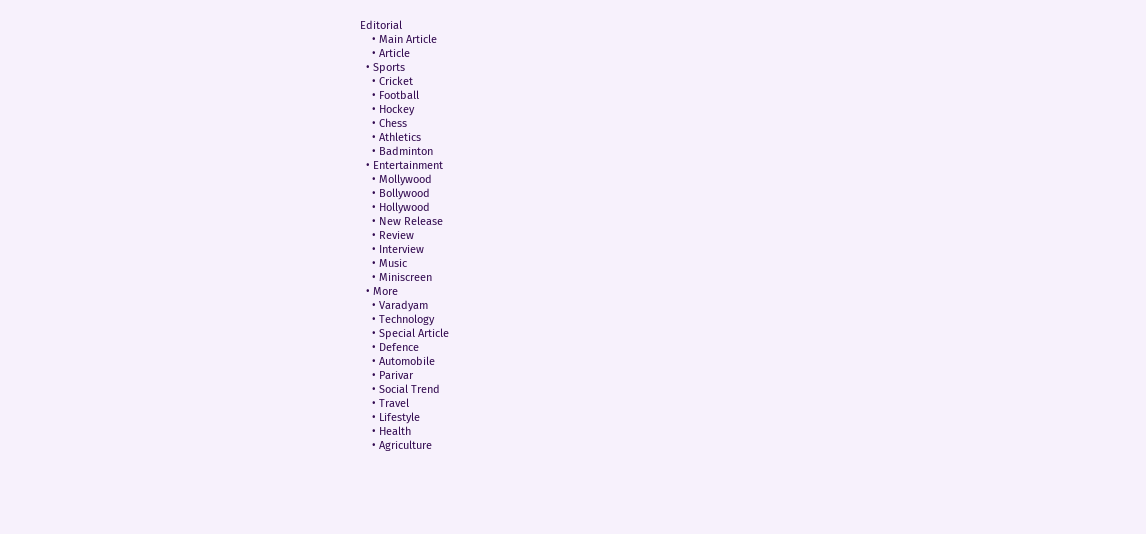Editorial
    • Main Article
    • Article
  • Sports
    • Cricket
    • Football
    • Hockey
    • Chess
    • Athletics
    • Badminton
  • Entertainment
    • Mollywood
    • Bollywood
    • Hollywood
    • New Release
    • Review
    • Interview
    • Music
    • Miniscreen
  • More
    • Varadyam
    • Technology
    • Special Article
    • Defence
    • Automobile
    • Parivar
    • Social Trend
    • Travel
    • Lifestyle
    • Health
    • Agriculture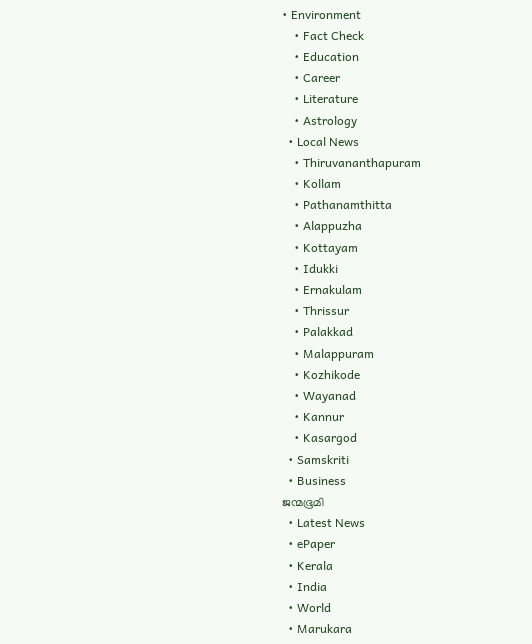• Environment
    • Fact Check
    • Education
    • Career
    • Literature
    • Astrology
  • Local News
    • Thiruvananthapuram
    • Kollam
    • Pathanamthitta
    • Alappuzha
    • Kottayam
    • Idukki
    • Ernakulam
    • Thrissur
    • Palakkad
    • Malappuram
    • Kozhikode
    • Wayanad
    • Kannur
    • Kasargod
  • Samskriti
  • Business
ജന്മഭൂമി
  • Latest News
  • ePaper
  • Kerala
  • India
  • World
  • Marukara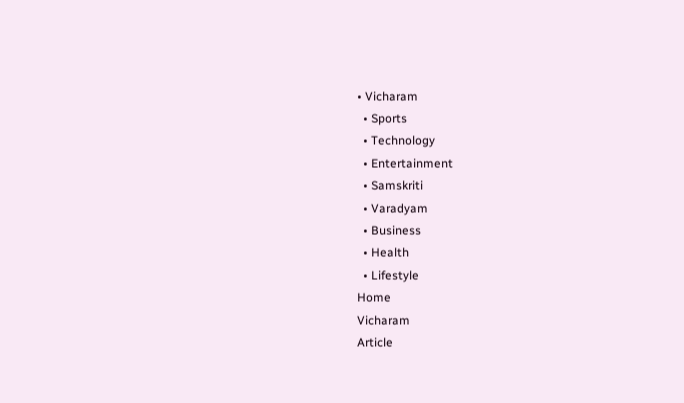• Vicharam
  • Sports
  • Technology
  • Entertainment
  • Samskriti
  • Varadyam
  • Business
  • Health
  • Lifestyle
Home
Vicharam
Article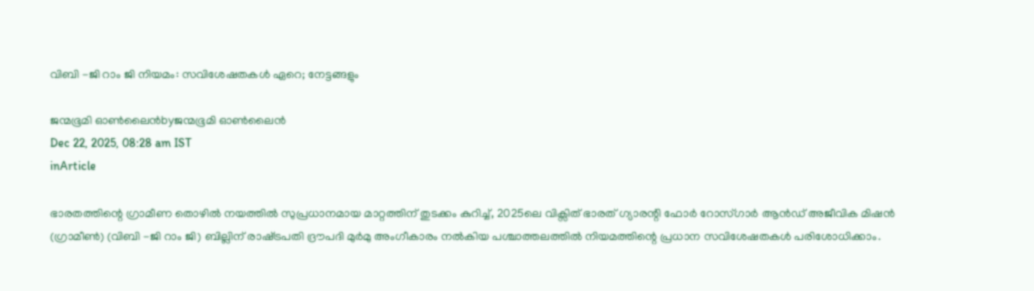വിബി -ജി റാം ജി നിയമം: സവിശേഷതകള്‍ ഏറെ; നേട്ടങ്ങളും

ജന്മഭൂമി ഓണ്‍ലൈന്‍byജന്മഭൂമി ഓണ്‍ലൈന്‍
Dec 22, 2025, 08:28 am IST
inArticle

ഭാരതത്തിന്റെ ഗ്രാമീണ തൊഴില്‍ നയത്തില്‍ സുപ്രധാനമായ മാറ്റത്തിന് തുടക്കം കുറിച്ച്, 2025ലെ വിക്സിത് ഭാരത് ഗ്യാരന്റി ഫോര്‍ റോസ്ഗാര്‍ ആന്‍ഡ് അജീവിക മിഷന്‍ (ഗ്രാമീണ്‍) (വിബി -ജി റാം ജി) ബില്ലിന് രാഷ്‌ട്രപതി ദ്രൗപദി മുര്‍മു അംഗീകാരം നല്‍കിയ പശ്ചാത്തലത്തില്‍ നിയമത്തിന്റെ പ്രധാന സവിശേഷതകള്‍ പരിശോധിക്കാം.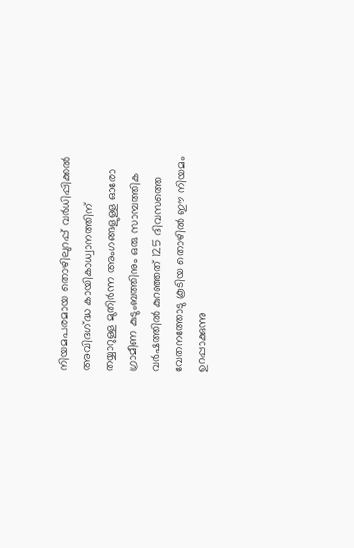നിയമപരമായ തൊഴിലുറപ്പ് വര്‍ധിപ്പിക്കല്‍
അവിദഗ്‌ദ്ധ കായികാധ്വാനത്തിന് തയ്യാറുള്ള മുതിര്‍ന്ന അംഗങ്ങളുള്ള ഓരോ ഗ്രാമീണ കുടുംബത്തിനും ഒരു സാമ്പത്തിക വര്‍ഷത്തില്‍ കുറഞ്ഞത് 125 ദിവസത്തെ വേതനത്തോടു കൂടിയ തൊഴില്‍ ഈ നിയമം ഉറപ്പാക്കുന്നു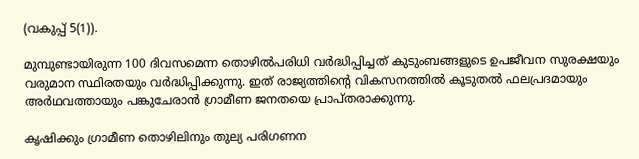(വകുപ്പ് 5(1)).

മുമ്പുണ്ടായിരുന്ന 100 ദിവസമെന്ന തൊഴില്‍പരിധി വര്‍ദ്ധിപ്പിച്ചത് കുടുംബങ്ങളുടെ ഉപജീവന സുരക്ഷയും വരുമാന സ്ഥിരതയും വര്‍ദ്ധിപ്പിക്കുന്നു. ഇത് രാജ്യത്തിന്റെ വികസനത്തില്‍ കൂടുതല്‍ ഫലപ്രദമായും അര്‍ഥവത്തായും പങ്കുചേരാന്‍ ഗ്രാമീണ ജനതയെ പ്രാപ്തരാക്കുന്നു.

കൃഷിക്കും ഗ്രാമീണ തൊഴിലിനും തുല്യ പരിഗണന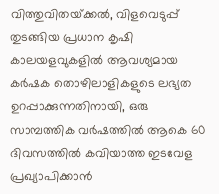വിത്തുവിതയ്‌ക്കല്‍, വിളവെടുപ്പ് തുടങ്ങിയ പ്രധാന കൃഷി കാലയളവുകളില്‍ ആവശ്യമായ കര്‍ഷക തൊഴിലാളികളുടെ ലഭ്യത ഉറപ്പാക്കുന്നതിനായി, ഒരു സാമ്പത്തിക വര്‍ഷത്തില്‍ ആകെ 60 ദിവസത്തില്‍ കവിയാത്ത ഇടവേള പ്രഖ്യാപിക്കാന്‍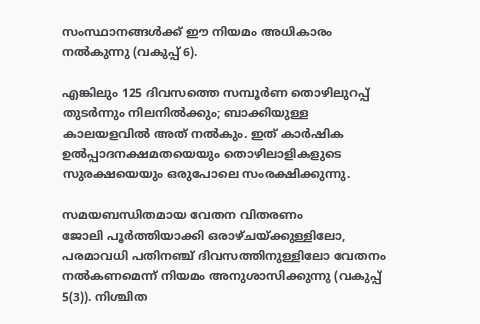സംസ്ഥാനങ്ങള്‍ക്ക് ഈ നിയമം അധികാരം നല്‍കുന്നു (വകുപ്പ് 6).

എങ്കിലും 125 ദിവസത്തെ സമ്പൂര്‍ണ തൊഴിലുറപ്പ് തുടര്‍ന്നും നിലനില്‍ക്കും; ബാക്കിയുള്ള കാലയളവില്‍ അത് നല്‍കും. ഇത് കാര്‍ഷിക ഉല്‍പ്പാദനക്ഷമതയെയും തൊഴിലാളികളുടെ സുരക്ഷയെയും ഒരുപോലെ സംരക്ഷിക്കുന്നു.

സമയബന്ധിതമായ വേതന വിതരണം
ജോലി പൂര്‍ത്തിയാക്കി ഒരാഴ്ചയ്‌ക്കുള്ളിലോ, പരമാവധി പതിനഞ്ച് ദിവസത്തിനുള്ളിലോ വേതനം നല്‍കണമെന്ന് നിയമം അനുശാസിക്കുന്നു (വകുപ്പ് 5(3)). നിശ്ചിത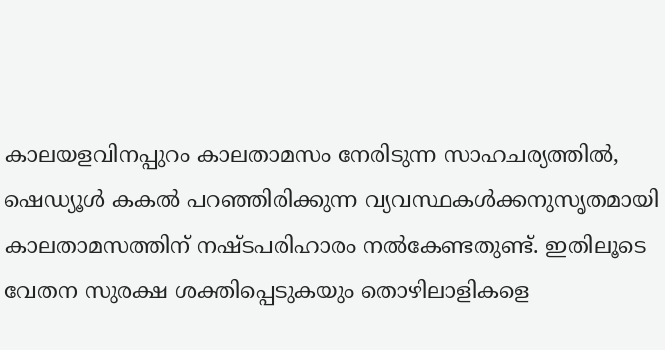കാലയളവിനപ്പുറം കാലതാമസം നേരിടുന്ന സാഹചര്യത്തില്‍, ഷെഡ്യൂള്‍ കകല്‍ പറഞ്ഞിരിക്കുന്ന വ്യവസ്ഥകള്‍ക്കനുസൃതമായി കാലതാമസത്തിന് നഷ്ടപരിഹാരം നല്‍കേണ്ടതുണ്ട്. ഇതിലൂടെ വേതന സുരക്ഷ ശക്തിപ്പെടുകയും തൊഴിലാളികളെ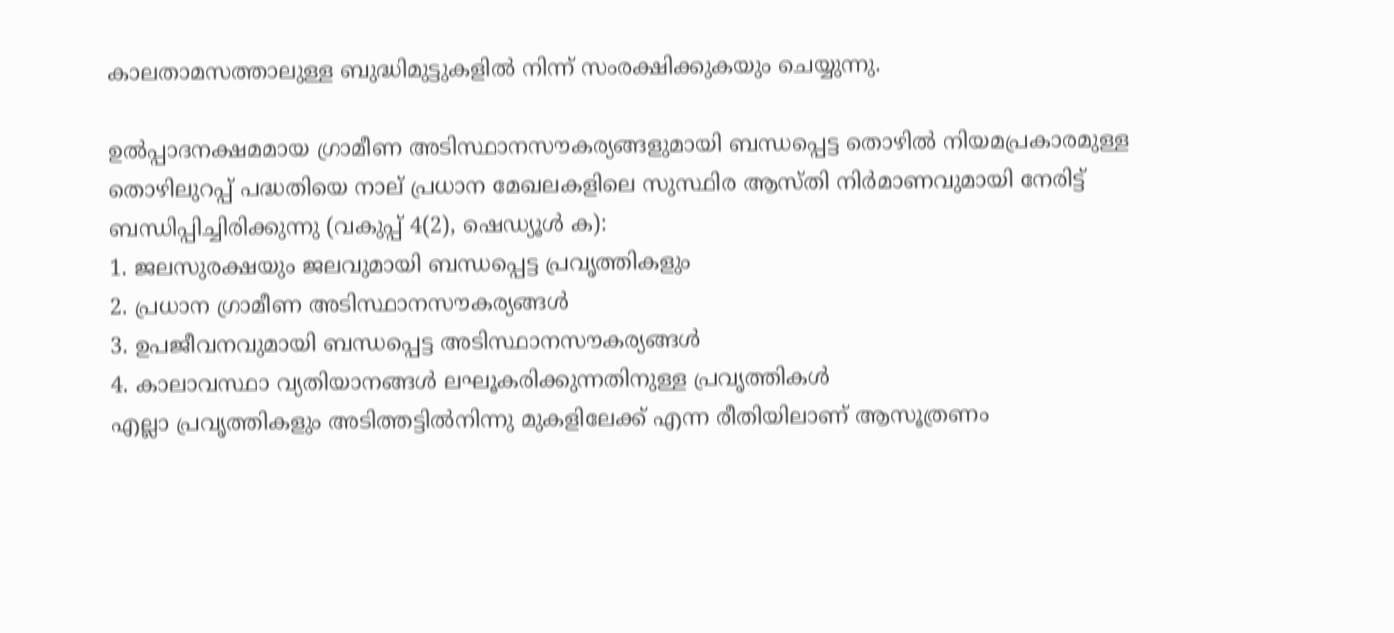കാലതാമസത്താലുള്ള ബുദ്ധിമുട്ടുകളില്‍ നിന്ന് സംരക്ഷിക്കുകയും ചെയ്യുന്നു.

ഉല്‍പ്പാദനക്ഷമമായ ഗ്രാമീണ അടിസ്ഥാനസൗകര്യങ്ങളുമായി ബന്ധപ്പെട്ട തൊഴില്‍ നിയമപ്രകാരമുള്ള തൊഴിലുറപ്പ് പദ്ധതിയെ നാല് പ്രധാന മേഖലകളിലെ സുസ്ഥിര ആസ്തി നിര്‍മാണവുമായി നേരിട്ട് ബന്ധിപ്പിച്ചിരിക്കുന്നു (വകുപ്പ് 4(2), ഷെഡ്യൂള്‍ ക):
1. ജലസുരക്ഷയും ജലവുമായി ബന്ധപ്പെട്ട പ്രവൃത്തികളും
2. പ്രധാന ഗ്രാമീണ അടിസ്ഥാനസൗകര്യങ്ങള്‍
3. ഉപജീവനവുമായി ബന്ധപ്പെട്ട അടിസ്ഥാനസൗകര്യങ്ങള്‍
4. കാലാവസ്ഥാ വ്യതിയാനങ്ങള്‍ ലഘൂകരിക്കുന്നതിനുള്ള പ്രവൃത്തികള്‍
എല്ലാ പ്രവൃത്തികളും അടിത്തട്ടില്‍നിന്നു മുകളിലേക്ക് എന്ന രീതിയിലാണ് ആസൂത്രണം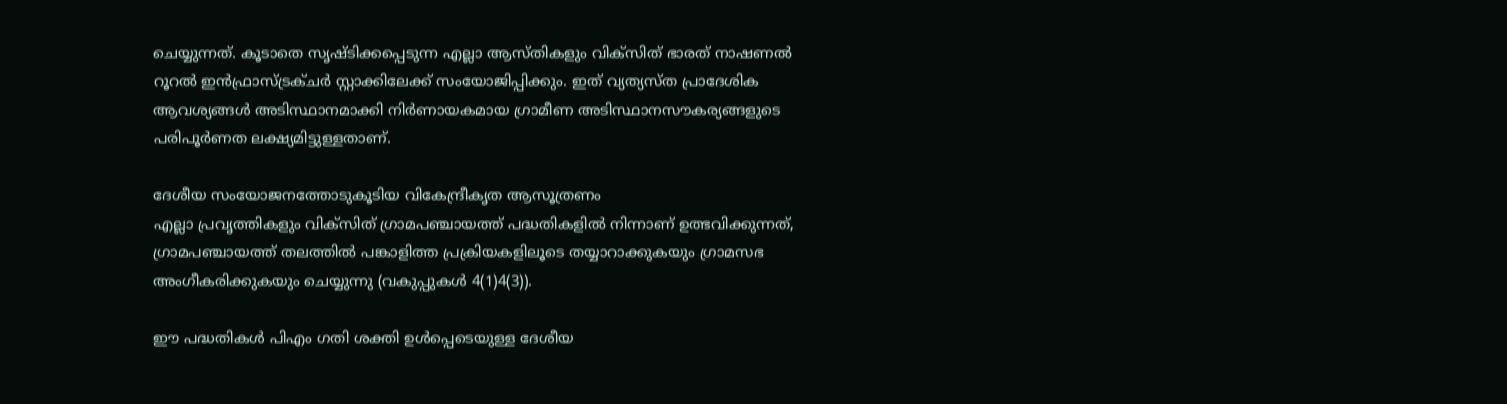ചെയ്യുന്നത്. കൂടാതെ സൃഷ്ടിക്കപ്പെടുന്ന എല്ലാ ആസ്തികളും വിക്സിത് ഭാരത് നാഷണല്‍ റൂറല്‍ ഇന്‍ഫ്രാസ്ട്രക്ചര്‍ സ്റ്റാക്കിലേക്ക് സംയോജിപ്പിക്കും. ഇത് വ്യത്യസ്ത പ്രാദേശിക ആവശ്യങ്ങള്‍ അടിസ്ഥാനമാക്കി നിര്‍ണായകമായ ഗ്രാമീണ അടിസ്ഥാനസൗകര്യങ്ങളുടെ പരിപൂര്‍ണത ലക്ഷ്യമിട്ടുള്ളതാണ്.

ദേശീയ സംയോജനത്തോടുകൂടിയ വികേന്ദ്രീകൃത ആസൂത്രണം
എല്ലാ പ്രവൃത്തികളും വിക്സിത് ഗ്രാമപഞ്ചായത്ത് പദ്ധതികളില്‍ നിന്നാണ് ഉത്ഭവിക്കുന്നത്, ഗ്രാമപഞ്ചായത്ത് തലത്തില്‍ പങ്കാളിത്ത പ്രക്രിയകളിലൂടെ തയ്യാറാക്കുകയും ഗ്രാമസഭ അംഗീകരിക്കുകയും ചെയ്യുന്നു (വകുപ്പുകള്‍ 4(1)4(3)).

ഈ പദ്ധതികള്‍ പിഎം ഗതി ശക്തി ഉള്‍പ്പെടെയുള്ള ദേശീയ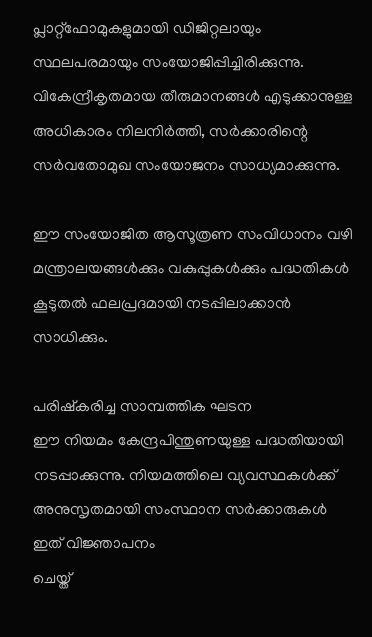പ്ലാറ്റ്ഫോമുകളുമായി ഡിജിറ്റലായും സ്ഥലപരമായും സംയോജിപ്പിച്ചിരിക്കുന്നു. വികേന്ദ്രീകൃതമായ തീരുമാനങ്ങള്‍ എടുക്കാനുള്ള അധികാരം നിലനിര്‍ത്തി, സര്‍ക്കാരിന്റെ സര്‍വതോമുഖ സംയോജനം സാധ്യമാക്കുന്നു.

ഈ സംയോജിത ആസൂത്രണ സംവിധാനം വഴി മന്ത്രാലയങ്ങള്‍ക്കും വകുപ്പുകള്‍ക്കും പദ്ധതികള്‍ കൂടുതല്‍ ഫലപ്രദമായി നടപ്പിലാക്കാന്‍ സാധിക്കും.

പരിഷ്‌കരിച്ച സാമ്പത്തിക ഘടന
ഈ നിയമം കേന്ദ്രപിന്തുണയുള്ള പദ്ധതിയായി നടപ്പാക്കുന്നു. നിയമത്തിലെ വ്യവസ്ഥകള്‍ക്ക് അനുസൃതമായി സംസ്ഥാന സര്‍ക്കാരുകള്‍ ഇത് വിജ്ഞാപനം
ചെയ്ത്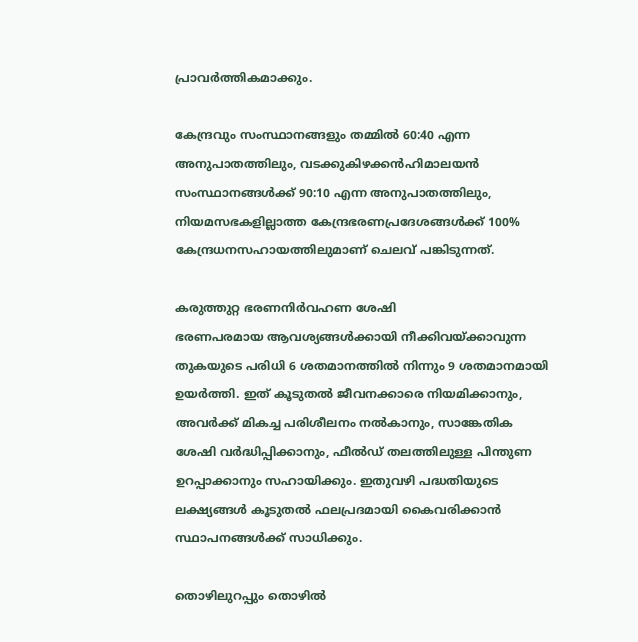പ്രാവര്‍ത്തികമാക്കും.

കേന്ദ്രവും സംസ്ഥാനങ്ങളും തമ്മില്‍ 60:40 എന്ന അനുപാതത്തിലും, വടക്കുകിഴക്കന്‍ഹിമാലയന്‍ സംസ്ഥാനങ്ങള്‍ക്ക് 90:10 എന്ന അനുപാതത്തിലും, നിയമസഭകളില്ലാത്ത കേന്ദ്രഭരണപ്രദേശങ്ങള്‍ക്ക് 100% കേന്ദ്രധനസഹായത്തിലുമാണ് ചെലവ് പങ്കിടുന്നത്.

കരുത്തുറ്റ ഭരണനിര്‍വഹണ ശേഷി
ഭരണപരമായ ആവശ്യങ്ങള്‍ക്കായി നീക്കിവയ്‌ക്കാവുന്ന തുകയുടെ പരിധി 6 ശതമാനത്തില്‍ നിന്നും 9 ശതമാനമായി ഉയര്‍ത്തി. ഇത് കൂടുതല്‍ ജീവനക്കാരെ നിയമിക്കാനും, അവര്‍ക്ക് മികച്ച പരിശീലനം നല്‍കാനും, സാങ്കേതിക ശേഷി വര്‍ദ്ധിപ്പിക്കാനും, ഫീല്‍ഡ് തലത്തിലുള്ള പിന്തുണ ഉറപ്പാക്കാനും സഹായിക്കും. ഇതുവഴി പദ്ധതിയുടെ ലക്ഷ്യങ്ങള്‍ കൂടുതല്‍ ഫലപ്രദമായി കൈവരിക്കാന്‍ സ്ഥാപനങ്ങള്‍ക്ക് സാധിക്കും.

തൊഴിലുറപ്പും തൊഴില്‍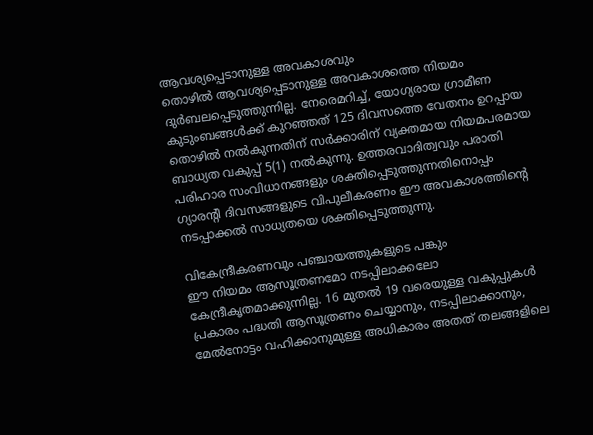ആവശ്യപ്പെടാനുള്ള അവകാശവും
തൊഴില്‍ ആവശ്യപ്പെടാനുള്ള അവകാശത്തെ നിയമം ദുര്‍ബലപ്പെടുത്തുന്നില്ല. നേരെമറിച്ച്, യോഗ്യരായ ഗ്രാമീണ കുടുംബങ്ങള്‍ക്ക് കുറഞ്ഞത് 125 ദിവസത്തെ വേതനം ഉറപ്പായ തൊഴില്‍ നല്‍കുന്നതിന് സര്‍ക്കാരിന് വ്യക്തമായ നിയമപരമായ ബാധ്യത വകുപ്പ് 5(1) നല്‍കുന്നു. ഉത്തരവാദിത്വവും പരാതി പരിഹാര സംവിധാനങ്ങളും ശക്തിപ്പെടുത്തുന്നതിനൊപ്പം ഗ്യാരന്റി ദിവസങ്ങളുടെ വിപുലീകരണം ഈ അവകാശത്തിന്റെ നടപ്പാക്കല്‍ സാധ്യതയെ ശക്തിപ്പെടുത്തുന്നു.

വികേന്ദ്രീകരണവും പഞ്ചായത്തുകളുടെ പങ്കും
ഈ നിയമം ആസൂത്രണമോ നടപ്പിലാക്കലോ കേന്ദ്രീകൃതമാക്കുന്നില്ല. 16 മുതല്‍ 19 വരെയുള്ള വകുപ്പുകള്‍ പ്രകാരം പദ്ധതി ആസൂത്രണം ചെയ്യാനും, നടപ്പിലാക്കാനും, മേല്‍നോട്ടം വഹിക്കാനുമുള്ള അധികാരം അതത് തലങ്ങളിലെ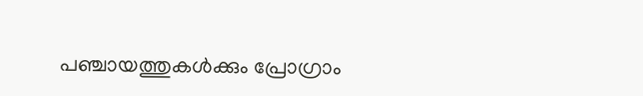പഞ്ചായത്തുകള്‍ക്കും പ്രോഗ്രാം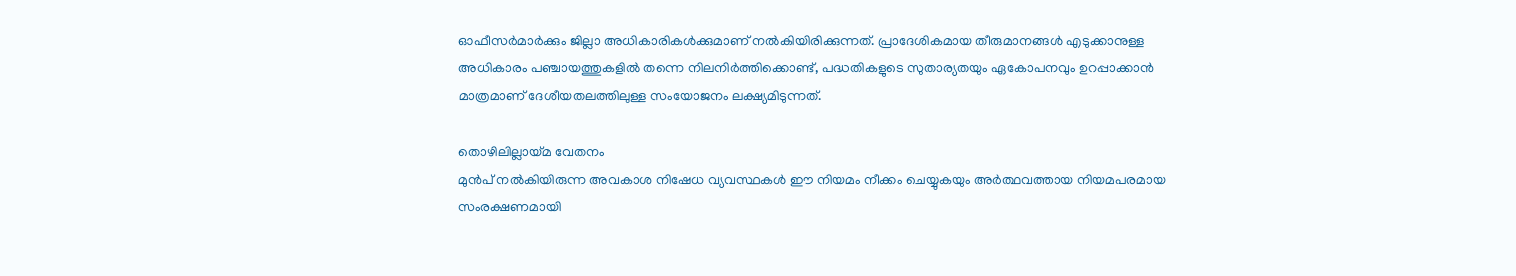ഓഫീസര്‍മാര്‍ക്കും ജില്ലാ അധികാരികള്‍ക്കുമാണ് നല്‍കിയിരിക്കുന്നത്. പ്രാദേശികമായ തീരുമാനങ്ങള്‍ എടുക്കാനുള്ള അധികാരം പഞ്ചായത്തുകളില്‍ തന്നെ നിലനിര്‍ത്തിക്കൊണ്ട്, പദ്ധതികളുടെ സുതാര്യതയും ഏകോപനവും ഉറപ്പാക്കാന്‍ മാത്രമാണ് ദേശീയതലത്തിലുള്ള സംയോജനം ലക്ഷ്യമിടുന്നത്.

തൊഴിലില്ലായ്‌മ വേതനം
മുന്‍പ് നല്‍കിയിരുന്ന അവകാശ നിഷേധ വ്യവസ്ഥകള്‍ ഈ നിയമം നീക്കം ചെയ്യുകയും അര്‍ത്ഥവത്തായ നിയമപരമായ സംരക്ഷണമായി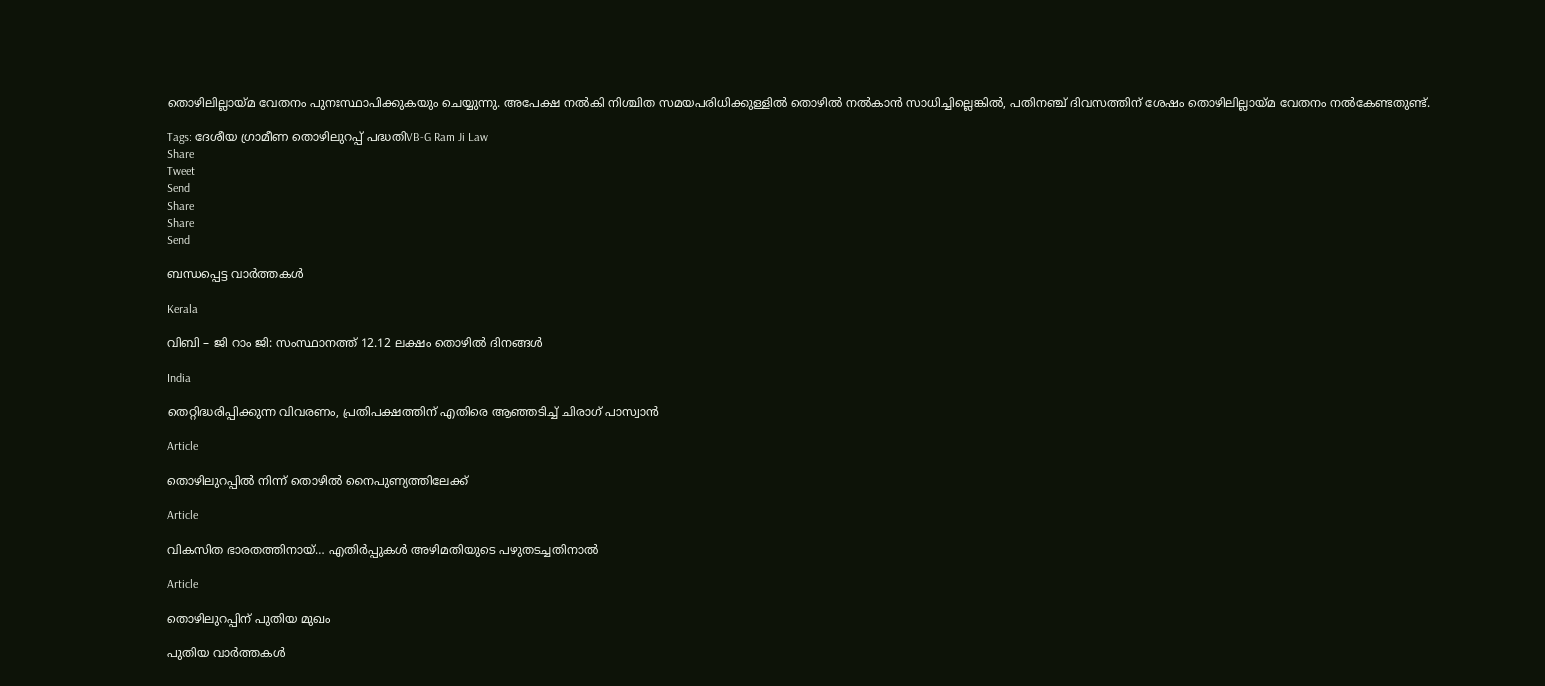തൊഴിലില്ലായ്‌മ വേതനം പുനഃസ്ഥാപിക്കുകയും ചെയ്യുന്നു. അപേക്ഷ നല്‍കി നിശ്ചിത സമയപരിധിക്കുള്ളില്‍ തൊഴില്‍ നല്‍കാന്‍ സാധിച്ചില്ലെങ്കില്‍, പതിനഞ്ച് ദിവസത്തിന് ശേഷം തൊഴിലില്ലായ്‌മ വേതനം നല്‍കേണ്ടതുണ്ട്.

Tags: ദേശീയ ഗ്രാമീണ തൊഴിലുറപ്പ് പദ്ധതിVB-G Ram Ji Law
Share
Tweet
Send
Share
Share
Send

ബന്ധപ്പെട്ട വാര്‍ത്തകള്‍

Kerala

വിബി – ജി റാം ജി: സംസ്ഥാനത്ത് 12.12 ലക്ഷം തൊഴില്‍ ദിനങ്ങള്‍

India

തെറ്റിദ്ധരിപ്പിക്കുന്ന വിവരണം, പ്രതിപക്ഷത്തിന് എതിരെ ആഞ്ഞടിച്ച് ചിരാഗ് പാസ്വാന്‍

Article

തൊഴിലുറപ്പില്‍ നിന്ന് തൊഴില്‍ നൈപുണ്യത്തിലേക്ക്

Article

വികസിത ഭാരതത്തിനായ്… എതിര്‍പ്പുകള്‍ അഴിമതിയുടെ പഴുതടച്ചതിനാല്‍

Article

തൊഴിലുറപ്പിന് പുതിയ മുഖം

പുതിയ വാര്‍ത്തകള്‍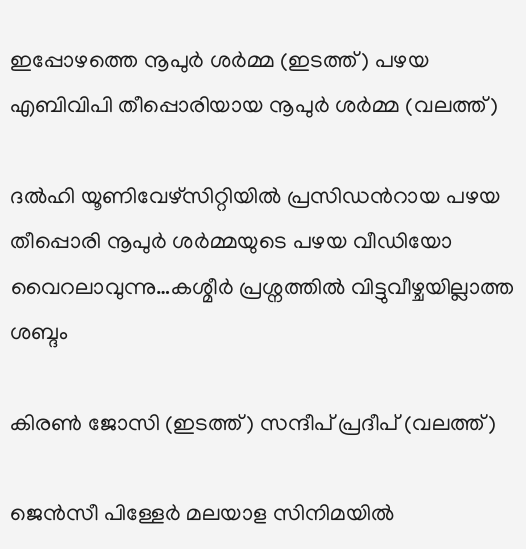ഇപ്പോഴത്തെ നൂപുര്‍ ശര്‍മ്മ (ഇടത്ത്) പഴയ എബിവിപി തീപ്പൊരിയായ നൂപുര്‍ ശര്‍മ്മ (വലത്ത്)

ദല്‍ഹി യൂണിവേഴ്സിറ്റിയില്‍ പ്രസിഡന്‍റായ പഴയ തീപ്പൊരി നൂപുര്‍ ശര്‍മ്മയുടെ പഴയ വീഡിയോ വൈറലാവുന്നു…കശ്മീര്‍ പ്രശ്നത്തില്‍ വിട്ടുവീഴ്ചയില്ലാത്ത ശബ്ദം

കിരണ്‍ ജോസി (ഇടത്ത്) സന്ദീപ് പ്രദീപ് (വലത്ത്)

ജെന്‍സീ പിള്ളേര്‍ മലയാള സിനിമയില്‍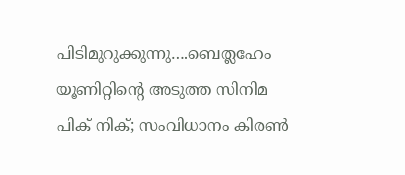പിടിമുറുക്കുന്നു….ബെത്ലഹേം യൂണിറ്റിന്റെ അടുത്ത സിനിമ പിക് നിക്; സംവിധാനം കിരണ്‍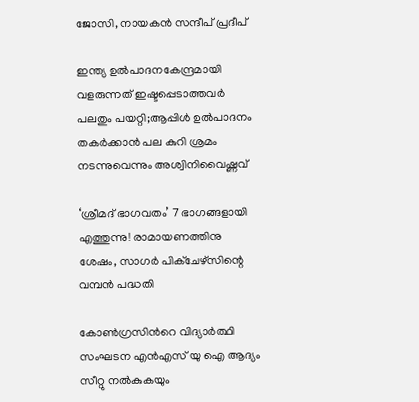ജോസി, നായകന്‍ സന്ദീപ് പ്രദീപ്

ഇന്ത്യ ഉല്‍പാദനകേന്ദ്രമായി വളരുന്നത് ഇഷ്ടപ്പെടാത്തവര്‍ പലതും പയറ്റി;ആപ്പിള്‍ ഉല്‍പാദനം തകര്‍ക്കാന്‍ പല കുറി ശ്രമം നടന്നുവെന്നും അശ്വിനിവൈഷ്ണവ്

‘ശ്രീമദ് ഭാഗവതം’ 7 ഭാഗങ്ങളായി എത്തുന്നു! രാമായണത്തിനു ശേഷം, സാഗർ പിക്ചേഴ്സിന്റെ വമ്പൻ പദ്ധതി

കോണ്‍ഗ്രസിന്‍റെ വിദ്യാര്‍ത്ഥി സംഘടന എന്‍എസ് യു ഐ ആദ്യം സീറ്റു നല്‍കുകയും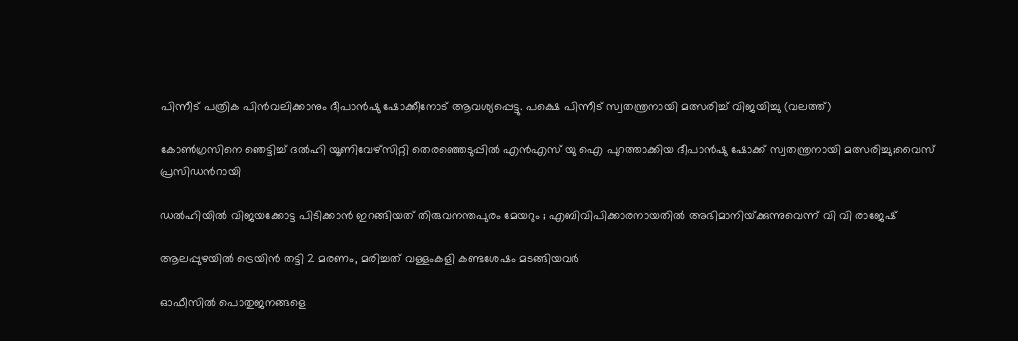പിന്നീട് പത്രിക പിന്‍വലിക്കാനും ദീപാന്‍ഷു ഷോക്കീനോട് ആവശ്യപ്പെട്ടു. പക്ഷെ പിന്നീട് സ്വതന്ത്രനായി മത്സരിച്ച് വിജയിച്ചു (വലത്ത്)

കോണ്‍ഗ്രസിനെ ഞെട്ടിച്ച് ദല്‍ഹി യൂണിവേഴ്സിറ്റി തെരഞ്ഞെടുപ്പില്‍ എന്‍എസ് യു ഐ പുറത്താക്കിയ ദീപാൻഷു ഷോക്ക് സ്വതന്ത്രനായി മത്സരിച്ചു;വൈസ് പ്രസിഡന്‍റായി

ഡൽഹിയിൽ വിജയക്കോട്ട പിടിക്കാൻ ഇറങ്ങിയത് തിരുവനന്തപുരം മേയറും ; എബിവിപിക്കാരനായതിൽ അഭിമാനിയ്‌ക്കുന്നുവെന്ന് വി വി രാജേഷ്

ആലപ്പുഴയില്‍ ട്രെയിന്‍ തട്ടി 2 മരണം, മരിച്ചത് വള്ളംകളി കണ്ടശേഷം മടങ്ങിയവര്‍

ഓഫീസില്‍ പൊതുജനങ്ങളെ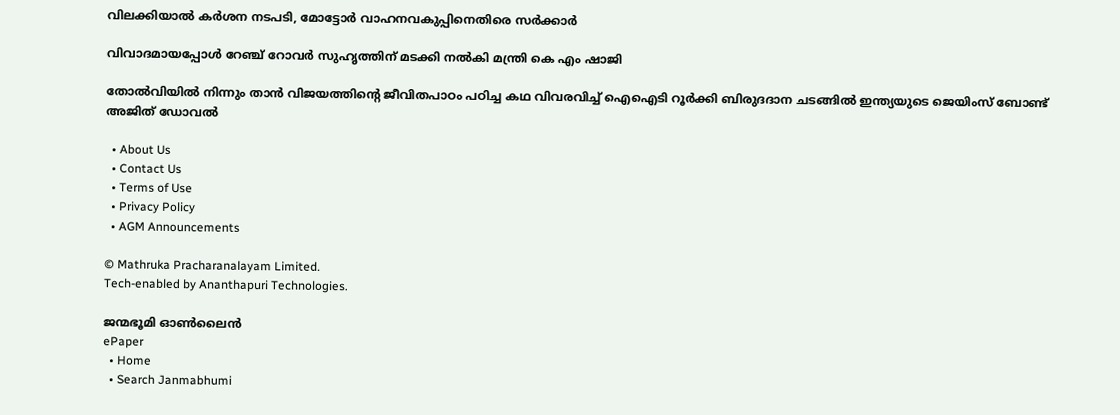വിലക്കിയാല്‍ കര്‍ശന നടപടി, മോട്ടോര്‍ വാഹനവകുപ്പിനെതിരെ സര്‍ക്കാര്‍

വിവാദമായപ്പോള്‍ റേഞ്ച് റോവര്‍ സുഹൃത്തിന് മടക്കി നല്‍കി മന്ത്രി കെ എം ഷാജി

തോല്‍വിയില്‍ നിന്നും താന്‍ വിജയത്തിന്റെ ജീവിതപാഠം പഠിച്ച കഥ വിവരവിച്ച് ഐഐടി റൂർക്കി ബിരുദദാന ചടങ്ങിൽ ഇന്ത്യയുടെ ജെയിംസ് ബോണ്ട് അജിത് ഡോവല്‍

  • About Us
  • Contact Us
  • Terms of Use
  • Privacy Policy
  • AGM Announcements

© Mathruka Pracharanalayam Limited.
Tech-enabled by Ananthapuri Technologies.

ജന്മഭൂമി ഓണ്‍ലൈന്‍
ePaper
  • Home
  • Search Janmabhumi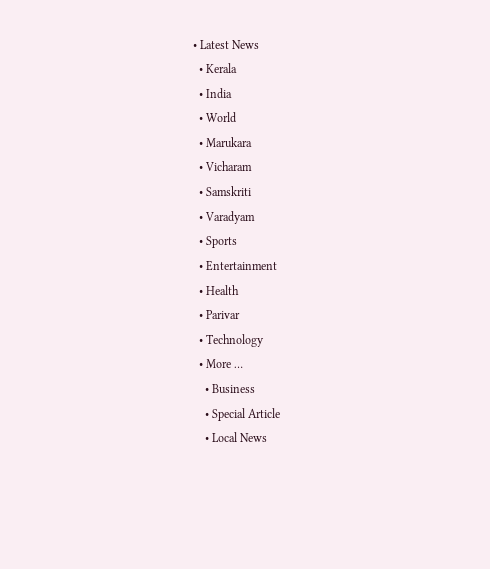• Latest News
  • Kerala
  • India
  • World
  • Marukara
  • Vicharam
  • Samskriti
  • Varadyam
  • Sports
  • Entertainment
  • Health
  • Parivar
  • Technology
  • More …
    • Business
    • Special Article
    • Local News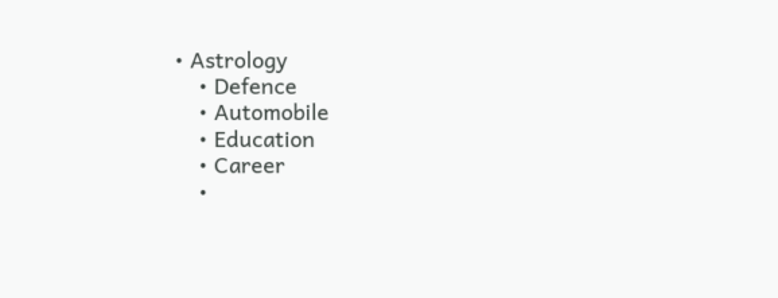• Astrology
    • Defence
    • Automobile
    • Education
    • Career
    •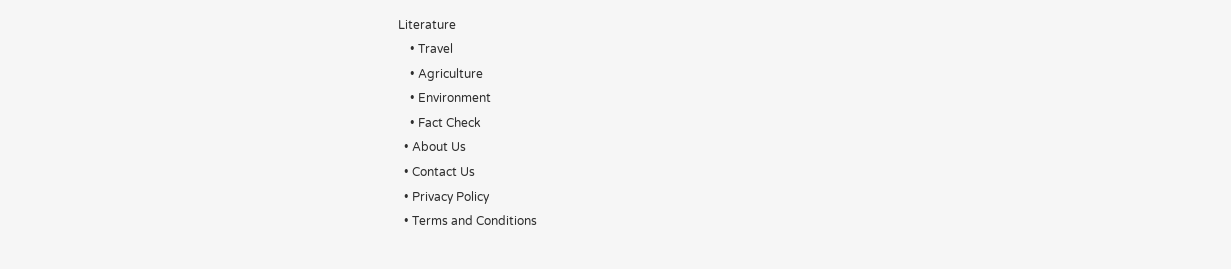Literature
    • Travel
    • Agriculture
    • Environment
    • Fact Check
  • About Us
  • Contact Us
  • Privacy Policy
  • Terms and Conditions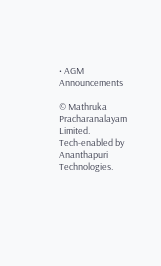• AGM Announcements

© Mathruka Pracharanalayam Limited.
Tech-enabled by Ananthapuri Technologies.